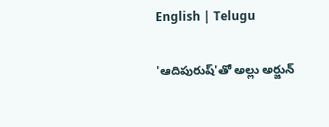English | Telugu

'ఆదిపురుష్'తో అల్లు అర్జున్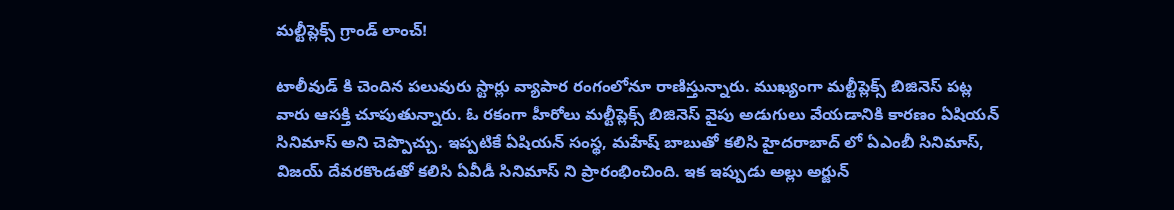మల్టీప్లెక్స్ గ్రాండ్ లాంచ్!

టాలీవుడ్ కి చెందిన పలువురు స్టార్లు వ్యాపార రంగంలోనూ రాణిస్తున్నారు. ముఖ్యంగా మల్టీప్లెక్స్ బిజినెస్ పట్ల వారు ఆసక్తి చూపుతున్నారు. ఓ రకంగా హీరోలు మల్టీప్లెక్స్ బిజినెస్ వైపు అడుగులు వేయడానికి కారణం ఏషియన్ సినిమాస్ అని చెప్పొచ్చు. ఇప్పటికే ఏషియన్ సంస్థ, మహేష్ బాబుతో కలిసి హైదరాబాద్ లో ఏఎంబీ సినిమాస్, విజయ్ దేవరకొండతో కలిసి ఏవీడీ సినిమాస్ ని ప్రారంభించింది. ఇక ఇప్పుడు అల్లు అర్జున్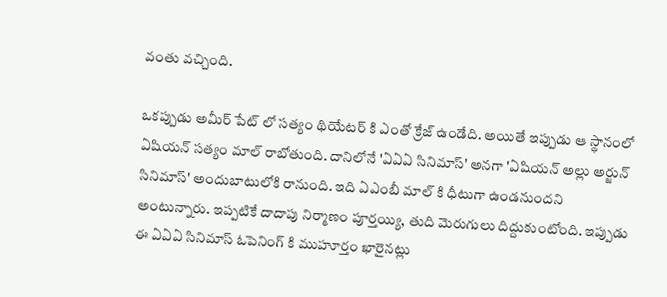వంతు వచ్చింది.

ఒకప్పుడు అమీర్ పేట్ లో సత్యం థియేటర్ కి ఎంతో క్రేజ్ ఉండేది. అయితే ఇప్పుడు ఆ స్థానంలో ఏషియన్ సత్యం మాల్ రాబోతుంది. దానిలోనే 'ఏఏఏ సినిమాస్' అనగా 'ఏషియన్ అల్లు అర్జున్ సినిమాస్' అందుబాటులోకి రానుంది. ఇది ఏఎంబీ మాల్ కి ధీటుగా ఉండనుందని అంటున్నారు. ఇప్పటికే దాదాపు నిర్మాణం పూర్తయ్యి, తుది మెరుగులు దిద్దుకుంటోంది. ఇప్పుడు ఈ ఏఏఏ సినిమాస్ ఓపెనింగ్ కి ముహూర్తం ఖారైనట్లు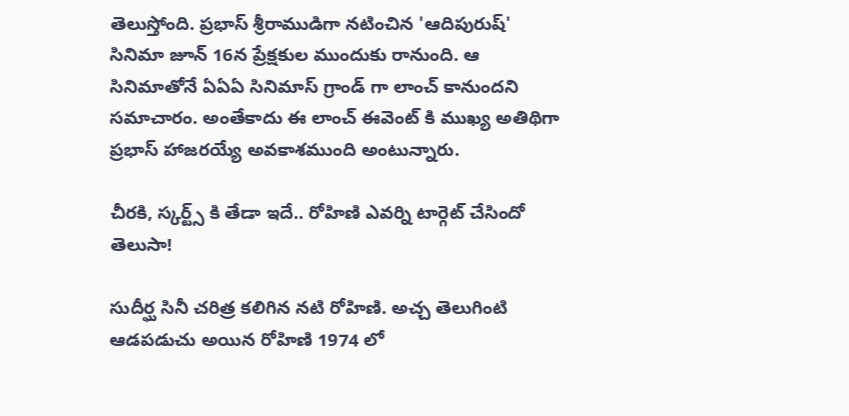తెలుస్తోంది. ప్రభాస్ శ్రీరాముడిగా నటించిన 'ఆదిపురుష్' సినిమా జూన్ 16న ప్రేక్షకుల ముందుకు రానుంది. ఆ సినిమాతోనే ఏఏఏ సినిమాస్ గ్రాండ్ గా లాంచ్ కానుందని సమాచారం. అంతేకాదు ఈ లాంచ్ ఈవెంట్ కి ముఖ్య అతిథిగా ప్రభాస్ హాజరయ్యే అవకాశముంది అంటున్నారు.

చీరకి, స్కర్ట్స్ కి తేడా ఇదే.. రోహిణి ఎవర్ని టార్గెట్ చేసిందో తెలుసా!

సుదీర్ఘ సినీ చరిత్ర కలిగిన నటి రోహిణి. అచ్చ తెలుగింటి ఆడపడుచు అయిన రోహిణి 1974 లో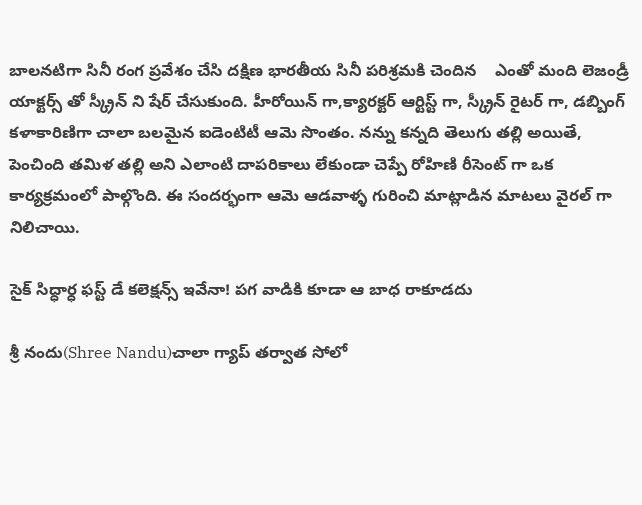బాలనటిగా సినీ రంగ ప్రవేశం చేసి దక్షిణ భారతీయ సినీ పరిశ్రమకి చెందిన    ఎంతో మంది లెజండ్రీ యాక్టర్స్ తో స్క్రీన్ ని షేర్ చేసుకుంది. హీరోయిన్ గా,క్యారక్టర్ ఆర్టిస్ట్ గా, స్క్రీన్ రైటర్ గా, డబ్బింగ్ కళాకారిణిగా చాలా బలమైన ఐడెంటిటీ ఆమె సొంతం. నన్ను కన్నది తెలుగు తల్లి అయితే, పెంచింది తమిళ తల్లి అని ఎలాంటి దాపరికాలు లేకుండా చెప్పే రోహిణి రీసెంట్ గా ఒక కార్యక్రమంలో పాల్గొంది. ఈ సందర్భంగా ఆమె ఆడవాళ్ళ గురించి మాట్లాడిన మాటలు వైరల్ గా నిలిచాయి.

సైక్ సిద్ధార్ధ ఫస్ట్ డే కలెక్షన్స్ ఇవేనా! పగ వాడికి కూడా ఆ బాధ రాకూడదు

శ్రీ నందు(Shree Nandu)చాలా గ్యాప్ తర్వాత సోలో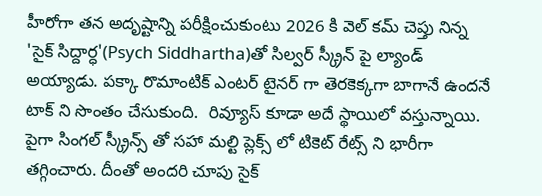హీరోగా తన అదృష్టాన్ని పరీక్షించుకుంటు 2026 కి వెల్ కమ్ చెప్తు నిన్న 'సైక్ సిద్దార్ధ'(Psych Siddhartha)తో సిల్వర్ స్క్రీన్ పై ల్యాండ్ అయ్యాడు. పక్కా రొమాంటిక్ ఎంటర్ టైనర్ గా తెరకెక్కగా బాగానే ఉందనే టాక్ ని సొంతం చేసుకుంది.  రివ్యూస్ కూడా అదే స్థాయిలో వస్తున్నాయి. పైగా సింగల్ స్క్రీన్స్ తో సహా మల్టి ప్లెక్స్ లో టికెట్ రేట్స్ ని భారీగా తగ్గించారు. దీంతో అందరి చూపు సైక్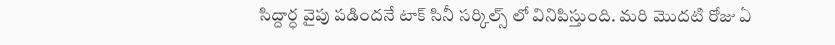సిద్దార్ధ వైపు పడిందనే టాక్ సినీ సర్కిల్స్ లో వినిపిస్తుంది. మరి మొదటి రోజు ఏ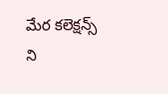మేర కలెక్షన్స్ ని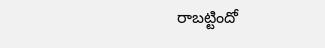రాబట్టిందో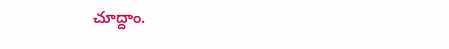చూద్దాం.